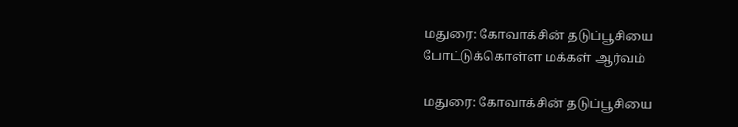மதுரை: கோவாக்சின் தடுப்பூசியை போட்டுக்கொள்ள மக்கள் ஆர்வம்

மதுரை: கோவாக்சின் தடுப்பூசியை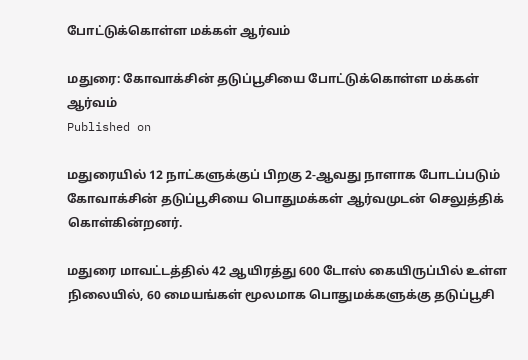போட்டுக்கொள்ள மக்கள் ஆர்வம்

மதுரை: கோவாக்சின் தடுப்பூசியை போட்டுக்கொள்ள மக்கள் ஆர்வம்
Published on

மதுரையில் 12 நாட்களுக்குப் பிறகு 2-ஆவது நாளாக போடப்படும் கோவாக்சின் தடுப்பூசியை பொதுமக்கள் ஆர்வமுடன் செலுத்திக் கொள்கின்றனர்.

மதுரை மாவட்டத்தில் 42 ஆயிரத்து 600 டோஸ் கையிருப்பில் உள்ள நிலையில், 60 மையங்கள் மூலமாக பொதுமக்களுக்கு தடுப்பூசி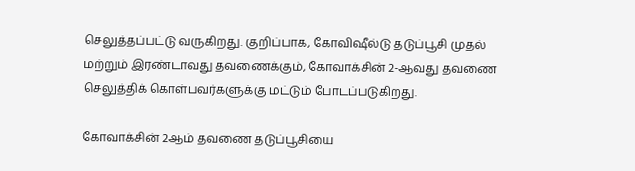செலுத்தப்பட்டு வருகிறது. குறிப்பாக, கோவிஷீல்டு தடுப்பூசி முதல் மற்றும் இரண்டாவது தவணைக்கும், கோவாக்சின் 2-ஆவது தவணை செலுத்திக் கொள்பவர்களுக்கு மட்டும் போடப்படுகிறது.

கோவாக்சின் 2ஆம் தவணை தடுப்பூசியை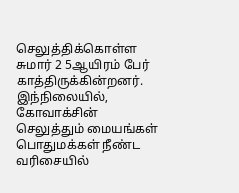செலுத்திக்கொள்ள சுமார் 2 5ஆயிரம் பேர் காத்திருக்கின்றனர். இந்நிலையில், கோவாக்சின் செலுத்தும் மையங்கள் பொதுமக்கள் நீண்ட வரிசையில்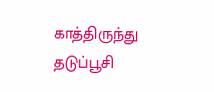காத்திருந்து தடுப்பூசி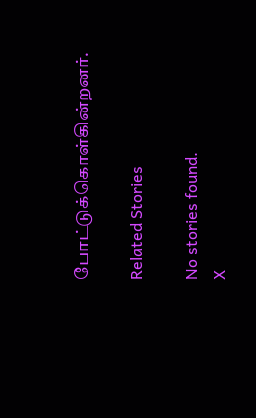போட்டுக்கொள்கின்றனர்.

Related Stories

No stories found.
X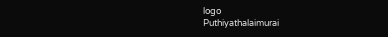logo
Puthiyathalaimurai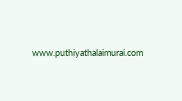www.puthiyathalaimurai.com